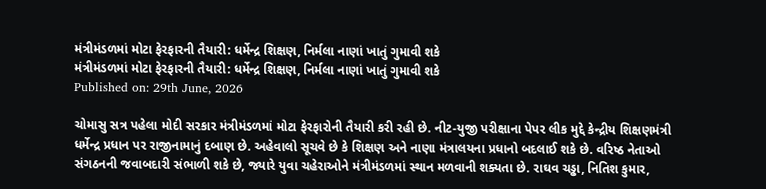મંત્રીમંડળમાં મોટા ફેરફારની તૈયારી: ધર્મેન્દ્ર શિક્ષણ, નિર્મલા નાણાં ખાતું ગુમાવી શકે
મંત્રીમંડળમાં મોટા ફેરફારની તૈયારી: ધર્મેન્દ્ર શિક્ષણ, નિર્મલા નાણાં ખાતું ગુમાવી શકે
Published on: 29th June, 2026

ચોમાસુ સત્ર પહેલા મોદી સરકાર મંત્રીમંડળમાં મોટા ફેરફારોની તૈયારી કરી રહી છે. નીટ-યુજી પરીક્ષાના પેપર લીક મુદ્દે કેન્દ્રીય શિક્ષણમંત્રી ધર્મેન્દ્ર પ્રધાન પર રાજીનામાનું દબાણ છે. અહેવાલો સૂચવે છે કે શિક્ષણ અને નાણા મંત્રાલયના પ્રધાનો બદલાઈ શકે છે. વરિષ્ઠ નેતાઓ સંગઠનની જવાબદારી સંભાળી શકે છે, જ્યારે યુવા ચહેરાઓને મંત્રીમંડળમાં સ્થાન મળવાની શક્યતા છે. રાઘવ ચડ્ઢા, નિતિશ કુમાર,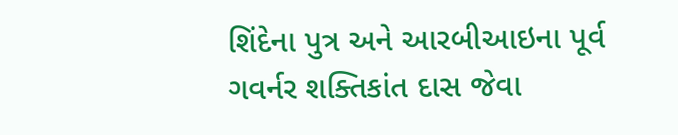શિંદેના પુત્ર અને આરબીઆઇના પૂર્વ ગવર્નર શક્તિકાંત દાસ જેવા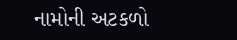નામોની અટકળો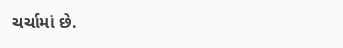ચર્ચામાં છે.